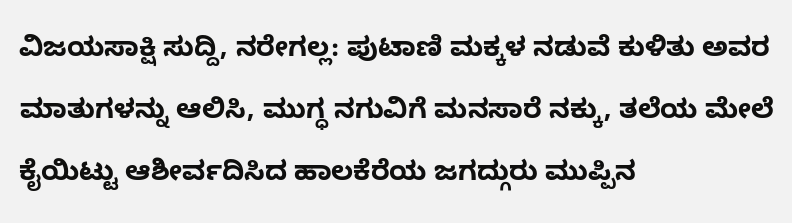ವಿಜಯಸಾಕ್ಷಿ ಸುದ್ದಿ, ನರೇಗಲ್ಲ: ಪುಟಾಣಿ ಮಕ್ಕಳ ನಡುವೆ ಕುಳಿತು ಅವರ ಮಾತುಗಳನ್ನು ಆಲಿಸಿ, ಮುಗ್ಧ ನಗುವಿಗೆ ಮನಸಾರೆ ನಕ್ಕು, ತಲೆಯ ಮೇಲೆ ಕೈಯಿಟ್ಟು ಆಶೀರ್ವದಿಸಿದ ಹಾಲಕೆರೆಯ ಜಗದ್ಗುರು ಮುಪ್ಪಿನ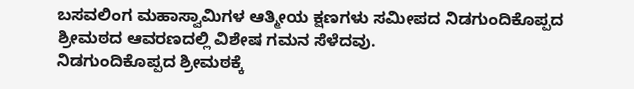ಬಸವಲಿಂಗ ಮಹಾಸ್ವಾಮಿಗಳ ಆತ್ಮೀಯ ಕ್ಷಣಗಳು ಸಮೀಪದ ನಿಡಗುಂದಿಕೊಪ್ಪದ ಶ್ರೀಮಠದ ಆವರಣದಲ್ಲಿ ವಿಶೇಷ ಗಮನ ಸೆಳೆದವು.
ನಿಡಗುಂದಿಕೊಪ್ಪದ ಶ್ರೀಮಠಕ್ಕೆ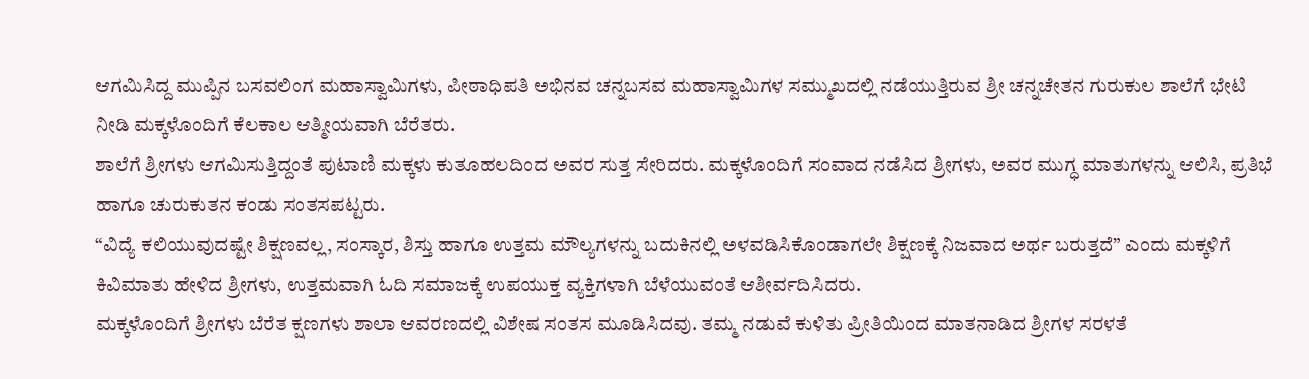ಆಗಮಿಸಿದ್ದ ಮುಪ್ಪಿನ ಬಸವಲಿಂಗ ಮಹಾಸ್ವಾಮಿಗಳು, ಪೀಠಾಧಿಪತಿ ಅಭಿನವ ಚನ್ನಬಸವ ಮಹಾಸ್ವಾಮಿಗಳ ಸಮ್ಮುಖದಲ್ಲಿ ನಡೆಯುತ್ತಿರುವ ಶ್ರೀ ಚನ್ನಚೇತನ ಗುರುಕುಲ ಶಾಲೆಗೆ ಭೇಟಿ ನೀಡಿ ಮಕ್ಕಳೊಂದಿಗೆ ಕೆಲಕಾಲ ಆತ್ಮೀಯವಾಗಿ ಬೆರೆತರು.
ಶಾಲೆಗೆ ಶ್ರೀಗಳು ಆಗಮಿಸುತ್ತಿದ್ದಂತೆ ಪುಟಾಣಿ ಮಕ್ಕಳು ಕುತೂಹಲದಿಂದ ಅವರ ಸುತ್ತ ಸೇರಿದರು. ಮಕ್ಕಳೊಂದಿಗೆ ಸಂವಾದ ನಡೆಸಿದ ಶ್ರೀಗಳು, ಅವರ ಮುಗ್ಧ ಮಾತುಗಳನ್ನು ಆಲಿಸಿ, ಪ್ರತಿಭೆ ಹಾಗೂ ಚುರುಕುತನ ಕಂಡು ಸಂತಸಪಟ್ಟರು.
“ವಿದ್ಯೆ ಕಲಿಯುವುದಷ್ಟೇ ಶಿಕ್ಷಣವಲ್ಲ, ಸಂಸ್ಕಾರ, ಶಿಸ್ತು ಹಾಗೂ ಉತ್ತಮ ಮೌಲ್ಯಗಳನ್ನು ಬದುಕಿನಲ್ಲಿ ಅಳವಡಿಸಿಕೊಂಡಾಗಲೇ ಶಿಕ್ಷಣಕ್ಕೆ ನಿಜವಾದ ಅರ್ಥ ಬರುತ್ತದೆ” ಎಂದು ಮಕ್ಕಳಿಗೆ ಕಿವಿಮಾತು ಹೇಳಿದ ಶ್ರೀಗಳು, ಉತ್ತಮವಾಗಿ ಓದಿ ಸಮಾಜಕ್ಕೆ ಉಪಯುಕ್ತ ವ್ಯಕ್ತಿಗಳಾಗಿ ಬೆಳೆಯುವಂತೆ ಆಶೀರ್ವದಿಸಿದರು.
ಮಕ್ಕಳೊಂದಿಗೆ ಶ್ರೀಗಳು ಬೆರೆತ ಕ್ಷಣಗಳು ಶಾಲಾ ಆವರಣದಲ್ಲಿ ವಿಶೇಷ ಸಂತಸ ಮೂಡಿಸಿದವು. ತಮ್ಮ ನಡುವೆ ಕುಳಿತು ಪ್ರೀತಿಯಿಂದ ಮಾತನಾಡಿದ ಶ್ರೀಗಳ ಸರಳತೆ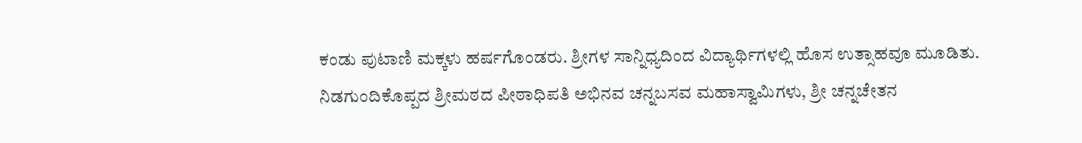ಕಂಡು ಪುಟಾಣಿ ಮಕ್ಕಳು ಹರ್ಷಗೊಂಡರು. ಶ್ರೀಗಳ ಸಾನ್ನಿಧ್ಯದಿಂದ ವಿದ್ಯಾರ್ಥಿಗಳಲ್ಲಿ ಹೊಸ ಉತ್ಸಾಹವೂ ಮೂಡಿತು.
ನಿಡಗುಂದಿಕೊಪ್ಪದ ಶ್ರೀಮಠದ ಪೀಠಾಧಿಪತಿ ಅಭಿನವ ಚನ್ನಬಸವ ಮಹಾಸ್ವಾಮಿಗಳು, ಶ್ರೀ ಚನ್ನಚೇತನ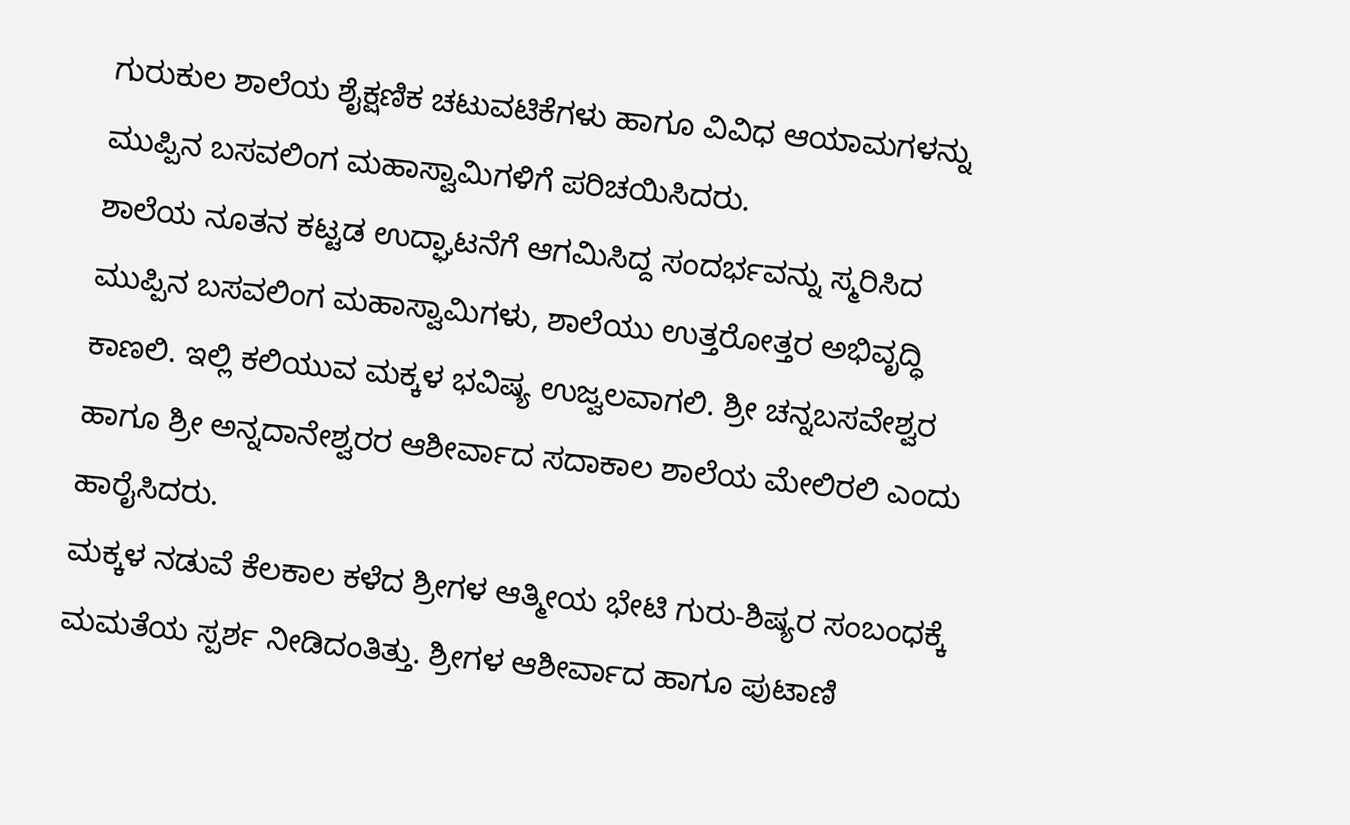ಗುರುಕುಲ ಶಾಲೆಯ ಶೈಕ್ಷಣಿಕ ಚಟುವಟಿಕೆಗಳು ಹಾಗೂ ವಿವಿಧ ಆಯಾಮಗಳನ್ನು ಮುಪ್ಪಿನ ಬಸವಲಿಂಗ ಮಹಾಸ್ವಾಮಿಗಳಿಗೆ ಪರಿಚಯಿಸಿದರು.
ಶಾಲೆಯ ನೂತನ ಕಟ್ಟಡ ಉದ್ಘಾಟನೆಗೆ ಆಗಮಿಸಿದ್ದ ಸಂದರ್ಭವನ್ನು ಸ್ಮರಿಸಿದ ಮುಪ್ಪಿನ ಬಸವಲಿಂಗ ಮಹಾಸ್ವಾಮಿಗಳು, ಶಾಲೆಯು ಉತ್ತರೋತ್ತರ ಅಭಿವೃದ್ಧಿ ಕಾಣಲಿ. ಇಲ್ಲಿ ಕಲಿಯುವ ಮಕ್ಕಳ ಭವಿಷ್ಯ ಉಜ್ವಲವಾಗಲಿ. ಶ್ರೀ ಚನ್ನಬಸವೇಶ್ವರ ಹಾಗೂ ಶ್ರೀ ಅನ್ನದಾನೇಶ್ವರರ ಆಶೀರ್ವಾದ ಸದಾಕಾಲ ಶಾಲೆಯ ಮೇಲಿರಲಿ ಎಂದು ಹಾರೈಸಿದರು.
ಮಕ್ಕಳ ನಡುವೆ ಕೆಲಕಾಲ ಕಳೆದ ಶ್ರೀಗಳ ಆತ್ಮೀಯ ಭೇಟಿ ಗುರು-ಶಿಷ್ಯರ ಸಂಬಂಧಕ್ಕೆ ಮಮತೆಯ ಸ್ಪರ್ಶ ನೀಡಿದಂತಿತ್ತು. ಶ್ರೀಗಳ ಆಶೀರ್ವಾದ ಹಾಗೂ ಪುಟಾಣಿ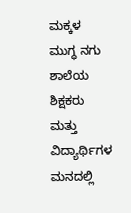ಮಕ್ಕಳ ಮುಗ್ಧ ನಗು ಶಾಲೆಯ ಶಿಕ್ಷಕರು ಮತ್ತು ವಿದ್ಯಾರ್ಥಿಗಳ ಮನದಲ್ಲಿ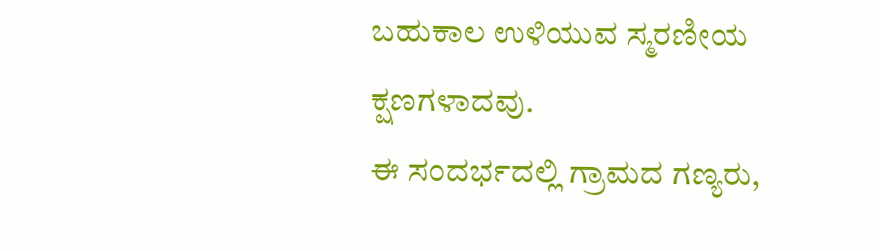ಬಹುಕಾಲ ಉಳಿಯುವ ಸ್ಮರಣೀಯ ಕ್ಷಣಗಳಾದವು.
ಈ ಸಂದರ್ಭದಲ್ಲಿ ಗ್ರಾಮದ ಗಣ್ಯರು,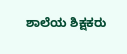ಶಾಲೆಯ ಶಿಕ್ಷಕರು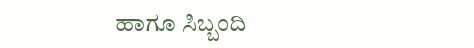ಹಾಗೂ ಸಿಬ್ಬಂದಿ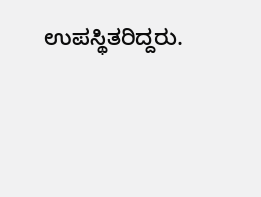ಉಪಸ್ಥಿತರಿದ್ದರು.